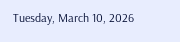Tuesday, March 10, 2026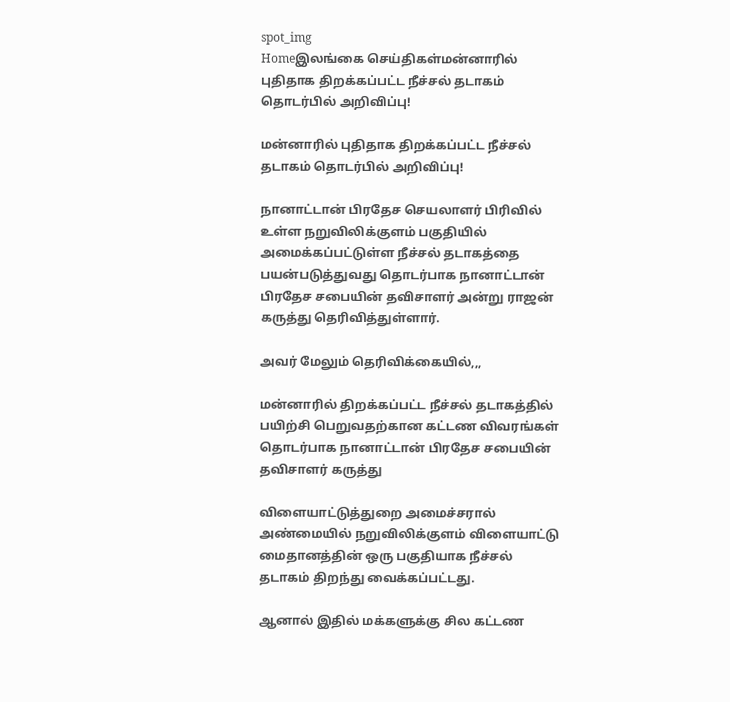spot_img
Homeஇலங்கை செய்திகள்மன்னாரில் புதிதாக திறக்கப்பட்ட நீச்சல் தடாகம் தொடர்பில் அறிவிப்பு!

மன்னாரில் புதிதாக திறக்கப்பட்ட நீச்சல் தடாகம் தொடர்பில் அறிவிப்பு!

நானாட்டான் பிரதேச செயலாளர் பிரிவில் உள்ள நறுவிலிக்குளம் பகுதியில் அமைக்கப்பட்டுள்ள நீச்சல் தடாகத்தை பயன்படுத்துவது தொடர்பாக நானாட்டான் பிரதேச சபையின் தவிசாளர் அன்று ராஜன் கருத்து தெரிவித்துள்ளார்.

அவர் மேலும் தெரிவிக்கையில்,,,

மன்னாரில் திறக்கப்பட்ட நீச்சல் தடாகத்தில் பயிற்சி பெறுவதற்கான கட்டண விவரங்கள் தொடர்பாக நானாட்டான் பிரதேச சபையின் தவிசாளர் கருத்து

விளையாட்டுத்துறை அமைச்சரால் அண்மையில் நறுவிலிக்குளம் விளையாட்டு மைதானத்தின் ஒரு பகுதியாக நீச்சல் தடாகம் திறந்து வைக்கப்பட்டது.

ஆனால் இதில் மக்களுக்கு சில கட்டண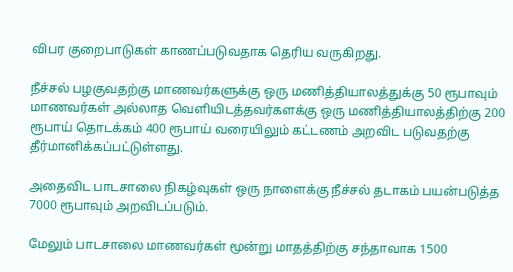விபர குறைபாடுகள் காணப்படுவதாக தெரிய வருகிறது.

நீச்சல் பழகுவதற்கு மாணவர்களுக்கு ஒரு மணித்தியாலத்துக்கு 50 ரூபாவும் மாணவர்கள் அல்லாத வெளியிடத்தவர்களக்கு ஒரு மணித்தியாலத்திற்கு 200 ரூபாய் தொடக்கம் 400 ரூபாய் வரையிலும் கட்டணம் அறவிட படுவதற்கு தீர்மானிக்கப்பட்டுள்ளது.

அதைவிட பாடசாலை நிகழ்வுகள் ஒரு நாளைக்கு நீச்சல் தடாகம் பயன்படுத்த 7000 ரூபாவும் அறவிடப்படும்.

மேலும் பாடசாலை மாணவர்கள் மூன்று மாதத்திற்கு சந்தாவாக 1500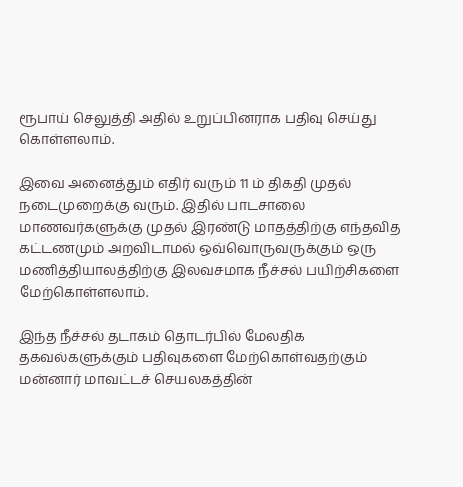ரூபாய் செலுத்தி அதில் உறுப்பினராக பதிவு செய்து கொள்ளலாம்.

இவை அனைத்தும் எதிர் வரும் 11 ம் திகதி முதல் நடைமுறைக்கு வரும். இதில் பாடசாலை மாணவர்களுக்கு முதல் இரண்டு மாதத்திற்கு எந்தவித கட்டணமும் அறவிடாமல் ஒவ்வொருவருக்கும் ஒரு மணித்தியாலத்திற்கு இலவசமாக நீச்சல் பயிற்சிகளை மேற்கொள்ளலாம்.

இந்த நீச்சல் தடாகம் தொடர்பில் மேலதிக தகவல்களுக்கும் பதிவுகளை மேற்கொள்வதற்கும் மன்னார் மாவட்டச் செயலகத்தின்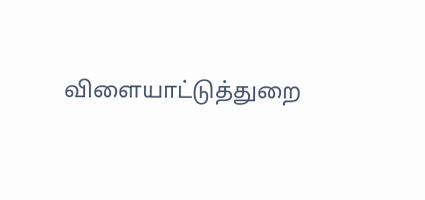விளையாட்டுத்துறை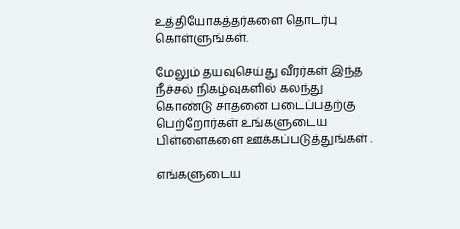உத்தியோகத்தர்களை தொடர்பு கொள்ளுங்கள்.

மேலும் தயவுசெய்து வீரர்கள் இந்த நீச்சல் நிகழ்வுகளில் கலந்து கொண்டு சாதனை படைப்பதற்கு பெற்றோர்கள் உங்களுடைய பிள்ளைகளை ஊக்கப்படுத்துங்கள் .

எங்களுடைய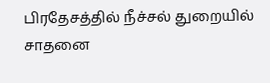பிரதேசத்தில் நீச்சல் துறையில் சாதனை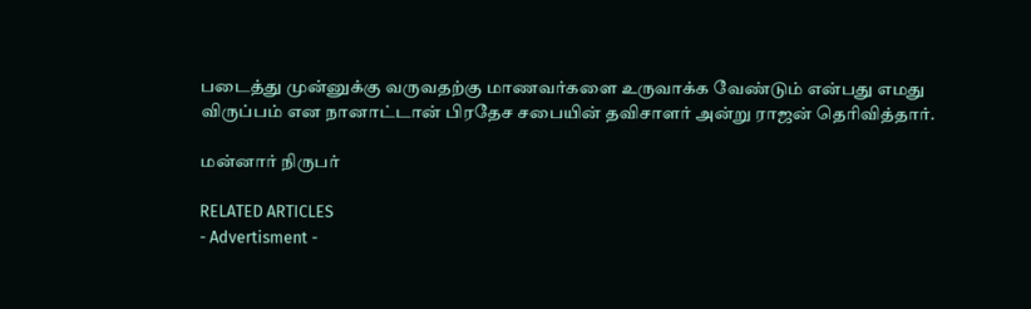படைத்து முன்னுக்கு வருவதற்கு மாணவர்களை உருவாக்க வேண்டும் என்பது எமது விருப்பம் என நானாட்டான் பிரதேச சபையின் தவிசாளர் அன்று ராஜன் தெரிவித்தார்.

மன்னார் நிருபர்

RELATED ARTICLES
- Advertisment -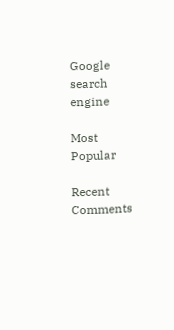Google search engine

Most Popular

Recent Comments